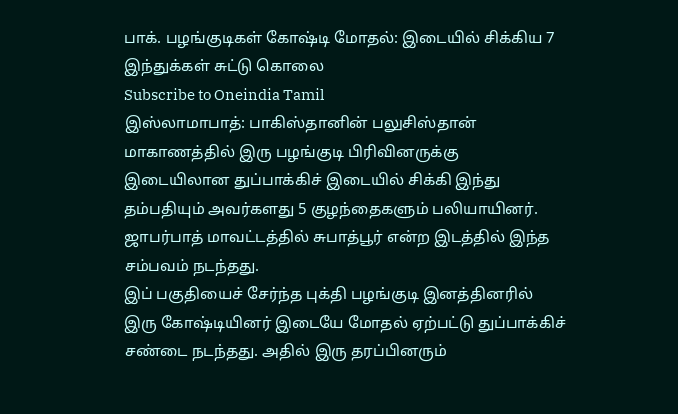பாக். பழங்குடிகள் கோஷ்டி மோதல்: இடையில் சிக்கிய 7 இந்துக்கள் சுட்டு கொலை
Subscribe to Oneindia Tamil
இஸ்லாமாபாத்: பாகிஸ்தானின் பலுசிஸ்தான் மாகாணத்தில் இரு பழங்குடி பிரிவினருக்கு இடையிலான துப்பாக்கிச் இடையில் சிக்கி இந்து தம்பதியும் அவர்களது 5 குழந்தைகளும் பலியாயினர்.
ஜாபர்பாத் மாவட்டத்தில் சுபாத்பூர் என்ற இடத்தில் இந்த சம்பவம் நடந்தது.
இப் பகுதியைச் சேர்ந்த புக்தி பழங்குடி இனத்தினரில் இரு கோஷ்டியினர் இடையே மோதல் ஏற்பட்டு துப்பாக்கிச் சண்டை நடந்தது. அதில் இரு தரப்பினரும்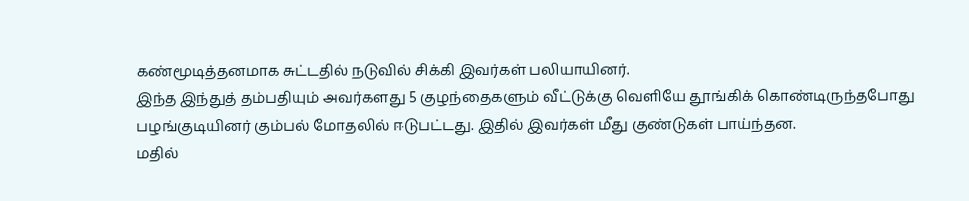கண்மூடித்தனமாக சுட்டதில் நடுவில் சிக்கி இவர்கள் பலியாயினர்.
இந்த இந்துத் தம்பதியும் அவர்களது 5 குழந்தைகளும் வீட்டுக்கு வெளியே தூங்கிக் கொண்டிருந்தபோது பழங்குடியினர் கும்பல் மோதலில் ஈடுபட்டது. இதில் இவர்கள் மீது குண்டுகள் பாய்ந்தன.
மதில்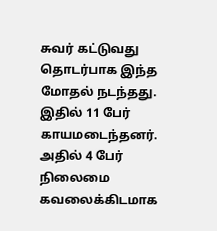சுவர் கட்டுவது தொடர்பாக இந்த மோதல் நடந்தது. இதில் 11 பேர் காயமடைந்தனர். அதில் 4 பேர் நிலைமை கவலைக்கிடமாக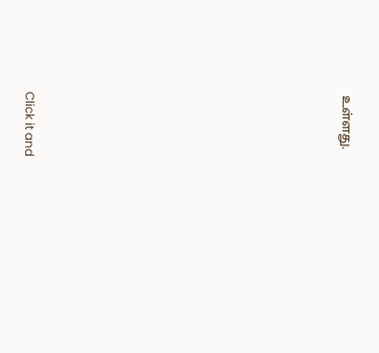உள்ளது.












Click it and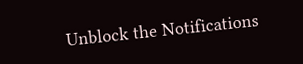Unblock the Notifications